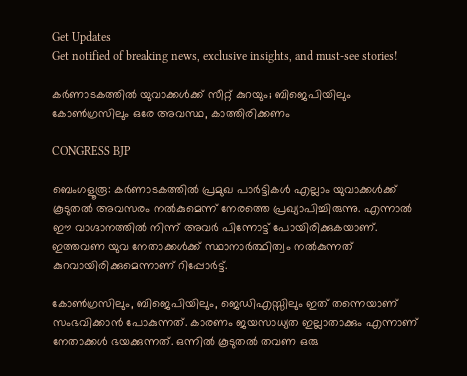Get Updates
Get notified of breaking news, exclusive insights, and must-see stories!

കര്‍ണാടകത്തില്‍ യുവാക്കള്‍ക്ക് സീറ്റ് കുറയും; ബിജെപിയിലും കോണ്‍ഗ്രസിലും ഒരേ അവസ്ഥ, കാത്തിരിക്കണം

CONGRESS BJP

ബെംഗളൂരൂ: കര്‍ണാടകത്തില്‍ പ്രമുഖ പാര്‍ട്ടികള്‍ എല്ലാം യുവാക്കള്‍ക്ക് കൂടുതല്‍ അവസരം നല്‍കുമെന്ന് നേരത്തെ പ്രഖ്യാപിച്ചിരുന്നു. എന്നാല്‍ ഈ വാഗ്ദാനത്തില്‍ നിന്ന് അവര്‍ പിന്നോട്ട് പോയിരിക്കുകയാണ്. ഇത്തവണ യുവ നേതാക്കള്‍ക്ക് സ്ഥാനാര്‍ത്ഥിത്വം നല്‍കുന്നത് കുറവായിരിക്കുമെന്നാണ് റിപ്പോര്‍ട്ട്.

കോണ്‍ഗ്രസിലും, ബിജെപിയിലും, ജെഡിഎസ്സിലും ഇത് തന്നെയാണ് സംഭവിക്കാന്‍ പോകുന്നത്. കാരണം ജയസാധ്യത ഇല്ലാതാക്കും എന്നാണ് നേതാക്കള്‍ ഭയക്കുന്നത്. ഒന്നില്‍ കൂടുതല്‍ തവണ ഒരു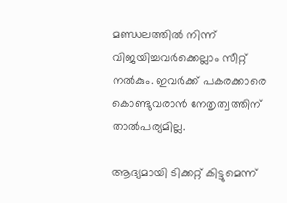മണ്ഡലത്തില്‍ നിന്ന് വിജയിച്ചവര്‍ക്കെല്ലാം സീറ്റ് നല്‍കും. ഇവര്‍ക്ക് പകരക്കാരെ കൊണ്ടുവരാന്‍ നേതൃത്വത്തിന് താല്‍പര്യമില്ല.

ആദ്യമായി ടിക്കറ്റ് കിട്ടുമെന്ന്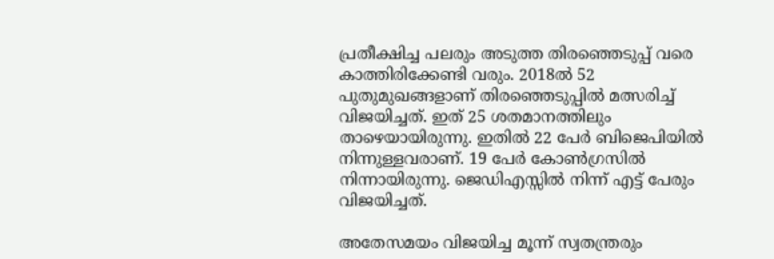പ്രതീക്ഷിച്ച പലരും അടുത്ത തിരഞ്ഞെടുപ്പ് വരെ കാത്തിരിക്കേണ്ടി വരും. 2018ല്‍ 52 പുതുമുഖങ്ങളാണ് തിരഞ്ഞെടുപ്പില്‍ മത്സരിച്ച് വിജയിച്ചത്. ഇത് 25 ശതമാനത്തിലും താഴെയായിരുന്നു. ഇതില്‍ 22 പേര്‍ ബിജെപിയില്‍ നിന്നുള്ളവരാണ്. 19 പേര്‍ കോണ്‍ഗ്രസില്‍ നിന്നായിരുന്നു. ജെഡിഎസ്സില്‍ നിന്ന് എട്ട് പേരും വിജയിച്ചത്.

അതേസമയം വിജയിച്ച മൂന്ന് സ്വതന്ത്രരും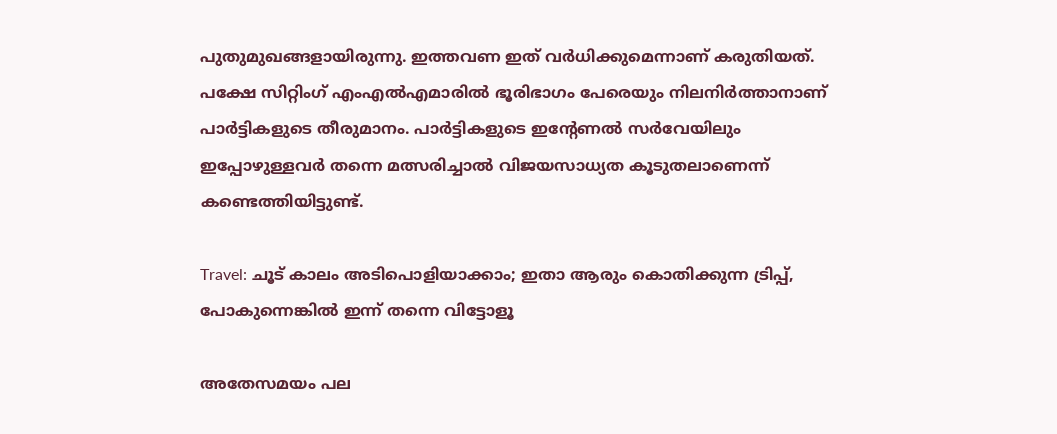പുതുമുഖങ്ങളായിരുന്നു. ഇത്തവണ ഇത് വര്‍ധിക്കുമെന്നാണ് കരുതിയത്. പക്ഷേ സിറ്റിംഗ് എംഎല്‍എമാരില്‍ ഭൂരിഭാഗം പേരെയും നിലനിര്‍ത്താനാണ് പാര്‍ട്ടികളുടെ തീരുമാനം. പാര്‍ട്ടികളുടെ ഇന്റേണല്‍ സര്‍വേയിലും ഇപ്പോഴുള്ളവര്‍ തന്നെ മത്സരിച്ചാല്‍ വിജയസാധ്യത കൂടുതലാണെന്ന് കണ്ടെത്തിയിട്ടുണ്ട്.

Travel: ചൂട് കാലം അടിപൊളിയാക്കാം; ഇതാ ആരും കൊതിക്കുന്ന ട്രിപ്പ്, പോകുന്നെങ്കില്‍ ഇന്ന് തന്നെ വിട്ടോളൂ

അതേസമയം പല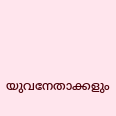യുവനേതാക്കളും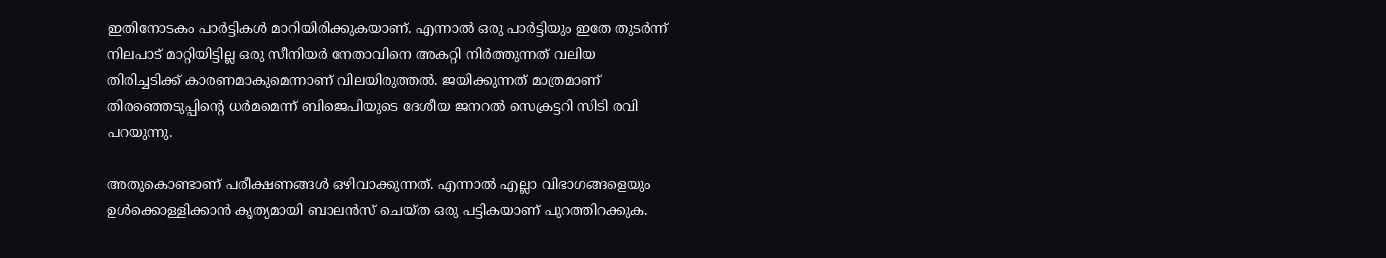ഇതിനോടകം പാര്‍ട്ടികള്‍ മാറിയിരിക്കുകയാണ്. എന്നാല്‍ ഒരു പാര്‍ട്ടിയും ഇതേ തുടര്‍ന്ന് നിലപാട് മാറ്റിയിട്ടില്ല ഒരു സീനിയര്‍ നേതാവിനെ അകറ്റി നിര്‍ത്തുന്നത് വലിയ തിരിച്ചടിക്ക് കാരണമാകുമെന്നാണ് വിലയിരുത്തല്‍. ജയിക്കുന്നത് മാത്രമാണ് തിരഞ്ഞെടുപ്പിന്റെ ധര്‍മമെന്ന് ബിജെപിയുടെ ദേശീയ ജനറല്‍ സെക്രട്ടറി സിടി രവി പറയുന്നു.

അതുകൊണ്ടാണ് പരീക്ഷണങ്ങള്‍ ഒഴിവാക്കുന്നത്. എന്നാല്‍ എല്ലാ വിഭാഗങ്ങളെയും ഉള്‍ക്കൊള്ളിക്കാന്‍ കൃത്യമായി ബാലന്‍സ് ചെയ്ത ഒരു പട്ടികയാണ് പുറത്തിറക്കുക.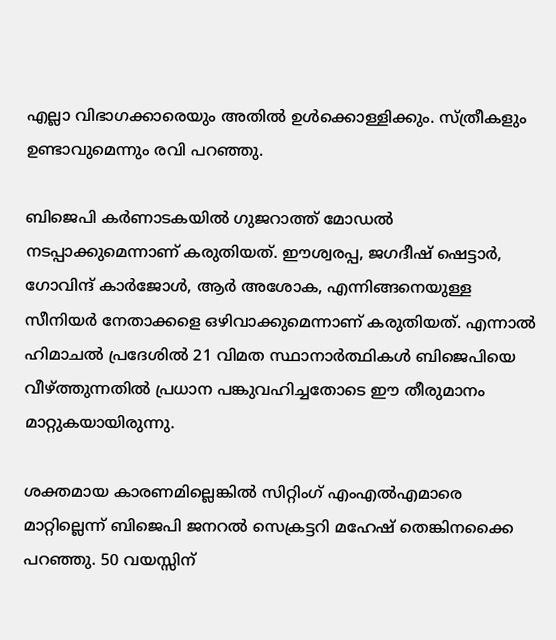എല്ലാ വിഭാഗക്കാരെയും അതില്‍ ഉള്‍ക്കൊള്ളിക്കും. സ്ത്രീകളും ഉണ്ടാവുമെന്നും രവി പറഞ്ഞു.

ബിജെപി കര്‍ണാടകയില്‍ ഗുജറാത്ത് മോഡല്‍ നടപ്പാക്കുമെന്നാണ് കരുതിയത്. ഈശ്വരപ്പ, ജഗദീഷ് ഷെട്ടാര്‍, ഗോവിന്ദ് കാര്‍ജോള്‍, ആര്‍ അശോക, എന്നിങ്ങനെയുള്ള സീനിയര്‍ നേതാക്കളെ ഒഴിവാക്കുമെന്നാണ് കരുതിയത്. എന്നാല്‍ ഹിമാചല്‍ പ്രദേശില്‍ 21 വിമത സ്ഥാനാര്‍ത്ഥികള്‍ ബിജെപിയെ വീഴ്ത്തുന്നതില്‍ പ്രധാന പങ്കുവഹിച്ചതോടെ ഈ തീരുമാനം മാറ്റുകയായിരുന്നു.

ശക്തമായ കാരണമില്ലെങ്കില്‍ സിറ്റിംഗ് എംഎല്‍എമാരെ മാറ്റില്ലെന്ന് ബിജെപി ജനറല്‍ സെക്രട്ടറി മഹേഷ് തെങ്കിനക്കൈ പറഞ്ഞു. 50 വയസ്സിന്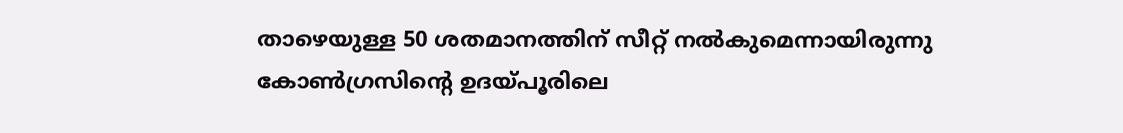താഴെയുള്ള 50 ശതമാനത്തിന് സീറ്റ് നല്‍കുമെന്നായിരുന്നു കോണ്‍ഗ്രസിന്റെ ഉദയ്പൂരിലെ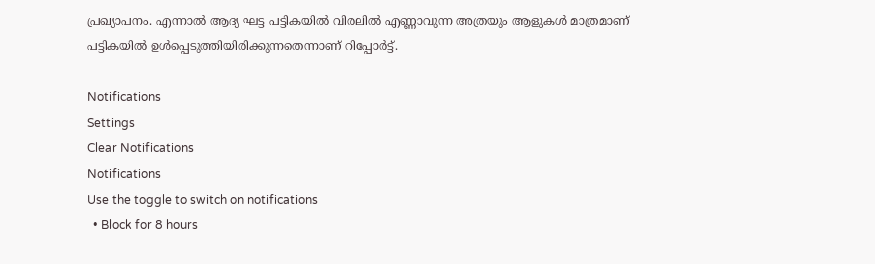പ്രഖ്യാപനം. എന്നാല്‍ ആദ്യ ഘട്ട പട്ടികയില്‍ വിരലില്‍ എണ്ണാവുന്ന അത്രയും ആളുകള്‍ മാത്രമാണ് പട്ടികയില്‍ ഉള്‍പ്പെടുത്തിയിരിക്കുന്നതെന്നാണ് റിപ്പോര്‍ട്ട്.

Notifications
Settings
Clear Notifications
Notifications
Use the toggle to switch on notifications
  • Block for 8 hours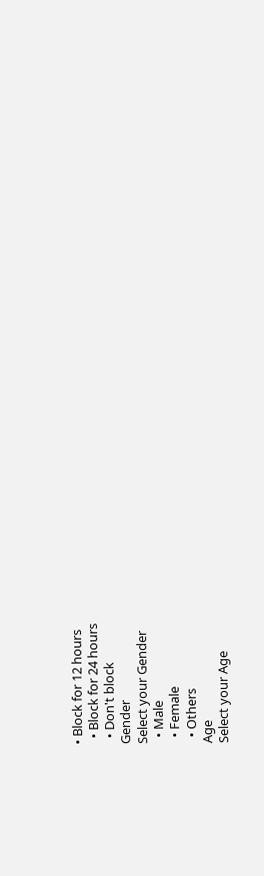• Block for 12 hours
  • Block for 24 hours
  • Don't block
Gender
Select your Gender
  • Male
  • Female
  • Others
Age
Select your Age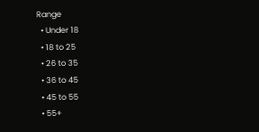Range
  • Under 18
  • 18 to 25
  • 26 to 35
  • 36 to 45
  • 45 to 55
  • 55+